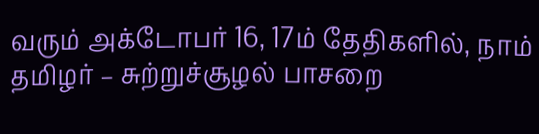வரும் அக்டோபர் 16, 17ம் தேதிகளில், நாம் தமிழர் – சுற்றுச்சூழல் பாசறை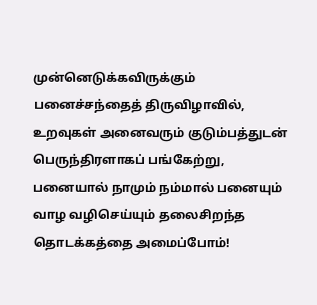முன்னெடுக்கவிருக்கும் பனைச்சந்தைத் திருவிழாவில், உறவுகள் அனைவரும் குடும்பத்துடன் பெருந்திரளாகப் பங்கேற்று, பனையால் நாமும் நம்மால் பனையும் வாழ வழிசெய்யும் தலைசிறந்த தொடக்கத்தை அமைப்போம்!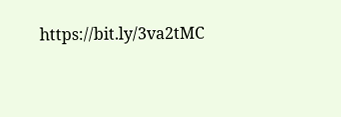https://bit.ly/3va2tMC